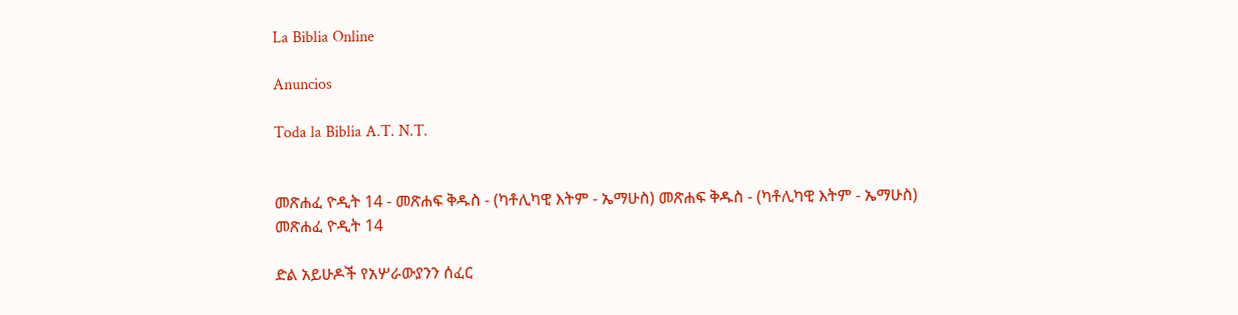La Biblia Online

Anuncios

Toda la Biblia A.T. N.T.


መጽሐፈ ዮዲት 14 - መጽሐፍ ቅዱስ - (ካቶሊካዊ እትም - ኤማሁስ) መጽሐፍ ቅዱስ - (ካቶሊካዊ እትም - ኤማሁስ)
መጽሐፈ ዮዲት 14

ድል አይሁዶች የአሦራውያንን ሰፈር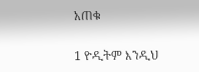አጠቁ

1 ዮዲትም እንዲህ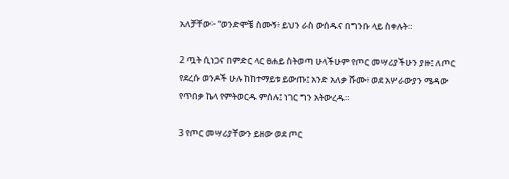አለቻቸው፦ “ወንድሞቼ ስሙኝ፥ ይህን ራስ ውሰዱና በግንቡ ላይ ስቀሉት።

2 ጧት ሲነጋና በምድር ላር ፀሐይ ስትወጣ ሁላችሁም የጦር መሣሪያችሁን ያዙ፤ ለጦር የደረሱ ወንዶች ሁሉ ከከተማይቱ ይውጡ፤ አንድ አለቃ ሹሙ፥ ወደ አሦራውያን ሜዳው የጥበቃ ኬላ የምትወርዱ ምሰሉ፤ ነገር ግን አትውረዱ።

3 የጦር መሣሪያቸውን ይዘው ወደ ጦር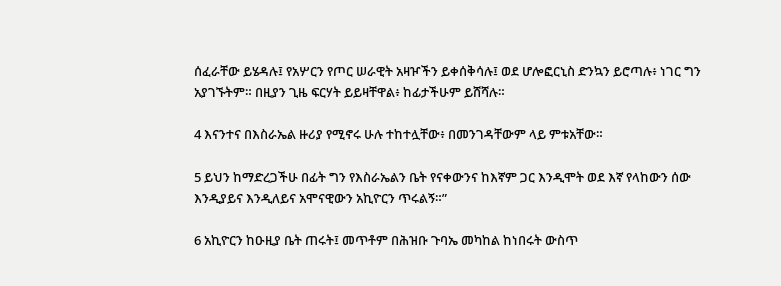ሰፈራቸው ይሄዳሉ፤ የአሦርን የጦር ሠራዊት አዛዦችን ይቀሰቅሳሉ፤ ወደ ሆሎፎርኒስ ድንኳን ይሮጣሉ፥ ነገር ግን አያገኙትም። በዚያን ጊዜ ፍርሃት ይይዛቸዋል፥ ከፊታችሁም ይሸሻሉ።

4 እናንተና በእስራኤል ዙሪያ የሚኖሩ ሁሉ ተከተሏቸው፥ በመንገዳቸውም ላይ ምቱአቸው።

5 ይህን ከማድረጋችሁ በፊት ግን የእስራኤልን ቤት የናቀውንና ከእኛም ጋር እንዲሞት ወደ እኛ የላከውን ሰው እንዲያይና እንዲለይና አሞናዊውን አኪዮርን ጥሩልኝ።”

6 አኪዮርን ከዑዚያ ቤት ጠሩት፤ መጥቶም በሕዝቡ ጉባኤ መካከል ከነበሩት ውስጥ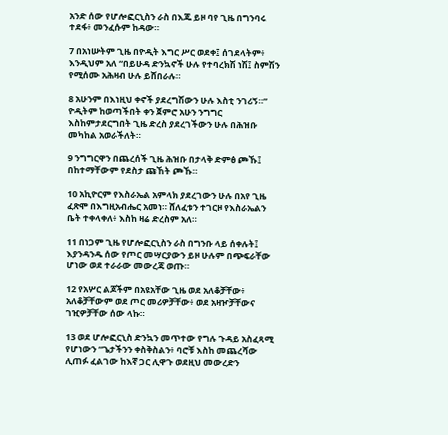አንድ ሰው የሆሎፎርኒስን ራስ በእጁ ይዞ ባየ ጊዜ በግንባሩ ተደፋ፥ መንፈሱም ከዳው።

7 በአነሡትም ጊዜ በዮዲት እግር ሥር ወደቀ፤ ሰገደላትም፥ እንዲህም አለ “በይሁዳ ድንኳኖች ሁሉ የተባረክሽ ነሽ፤ ስምሽን የሚሰሙ አሕዛብ ሁሉ ይሸበራሉ።

8 አሁንም በእነዚህ ቀኖች ያደረግሽውን ሁሉ እስቲ ንገሪኝ።” ዮዲትም ከወጣችበት ቀን ጀምሮ አሁን ንግግር እስከምታደርግበት ጊዜ ድረስ ያደረገችውን ሁሉ በሕዝቡ መካከል አወራችለት።

9 ንግግርዋን በጨረሰች ጊዜ ሕዝቡ በታላቅ ድምፅ ጮኹ፤ በከተማቸውም የደስታ ጩኸት ጮኹ።

10 አኪዮርም የእስራኤል አምላክ ያደረገውን ሁሉ በአየ ጊዜ ፈጽሞ በእግዚአብሔር አመነ። ሸለፈቱን ተገርዞ የእስራኤልን ቤት ተቀላቀለ፥ እስከ ዛሬ ድረስም አለ።

11 በነጋም ጊዜ የሆሎፎርኒስን ራስ በግንቡ ላይ ሰቀሉት፤ እያንዳንዱ ሰው የጦር መሣርያውን ይዞ ሁሉም በጭፍራቸው ሆነው ወደ ተራራው መውረጃ ወጡ።

12 የአሦር ልጆችም በአዩአቸው ጊዜ ወደ አለቆቻቸው፥ አለቆቻቸውም ወደ ጦር መሪዎቻቸው፥ ወደ አዛዦቻቸውና ገዢዎቻቸው ሰው ላኩ።

13 ወደ ሆሎፎርኒስ ድንኳን መጥተው የግሉ ጉዳይ አስፈጻሚ የሆነውን “ጌታችንን ቀስቅስልን፥ ባሮቹ እስከ መጨረሻው ሊጠፉ ፈልገው ከእኛ ጋር ሊዋጉ ወደዚህ መውረድን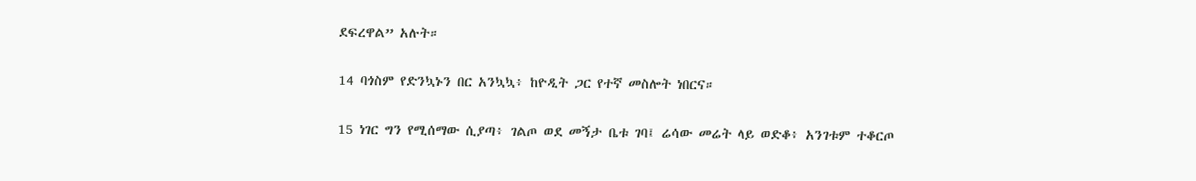ደፍረዋል” አሉት።

14 ባጎስም የድንኳኑን በር አንኳኳ፥ ከዮዲት ጋር የተኛ መስሎት ነበርና።

15 ነገር ግን የሚሰማው ሲያጣ፥ ገልጦ ወደ መኝታ ቤቱ ገባ፤ ሬሳው መሬት ላይ ወድቆ፥ አንገቱም ተቆርጦ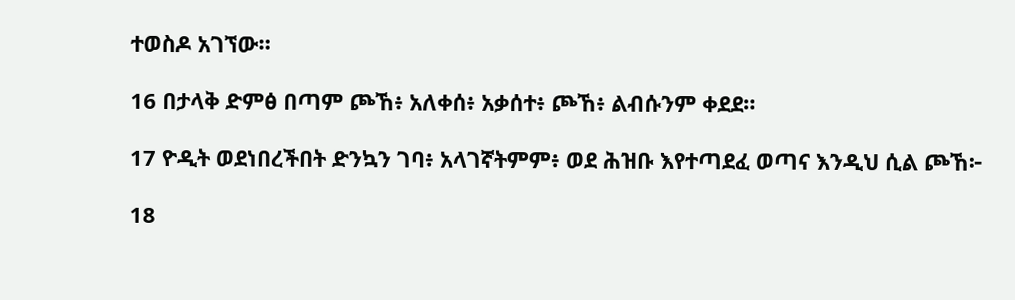ተወስዶ አገኘው።

16 በታላቅ ድምፅ በጣም ጮኸ፥ አለቀሰ፥ አቃሰተ፥ ጮኸ፥ ልብሱንም ቀደደ።

17 ዮዲት ወደነበረችበት ድንኳን ገባ፥ አላገኛትምም፥ ወደ ሕዝቡ እየተጣደፈ ወጣና እንዲህ ሲል ጮኸ፦

18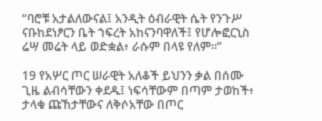“ባሮቹ አታልለውናል፤ አንዲት ዕብራዊት ሴት የንጉሥ ናቡከደነፆርን ቤት ኀፍረት አከናንባዋለች፤ የሆሎፎርኒስ ሬሣ መሬት ላይ ወድቋል፥ ራሱም በላዩ የለም።”

19 የአሦር ጦር ሠራዊት አለቆች ይህንን ቃል በሰሙ ጊዜ ልብሳቸውን ቀደዱ፤ ነፍሳቸውም በጣም ታወከች፥ ታላቁ ጩኸታቸውና ለቅሶአቸው በጦር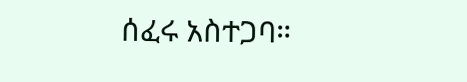ሰፈሩ አስተጋባ።